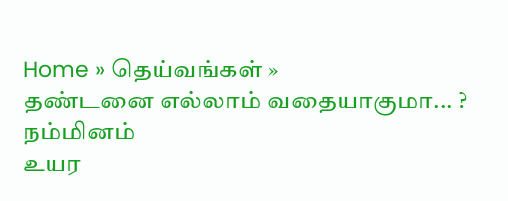Home » தெய்வங்கள் »
தண்டனை எல்லாம் வதையாகுமா... ?
நம்மினம்
உயர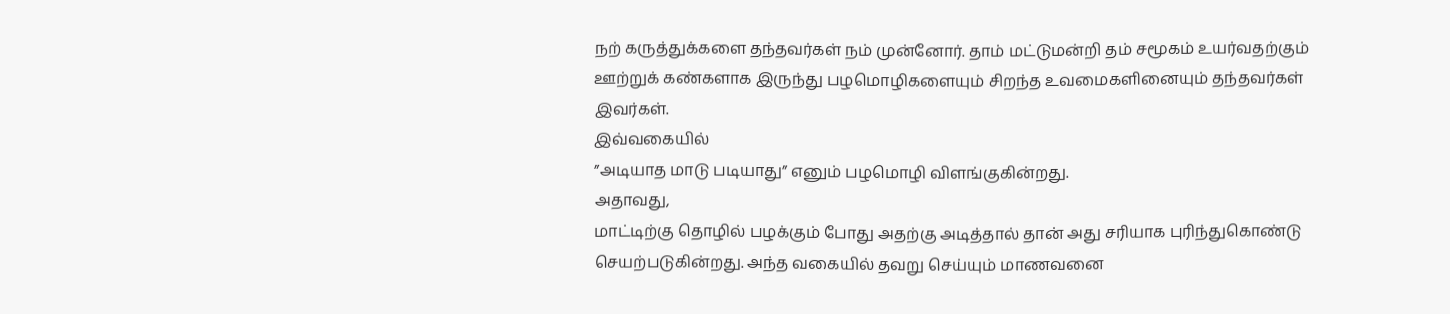நற் கருத்துக்களை தந்தவர்கள் நம் முன்னோர். தாம் மட்டுமன்றி தம் சமூகம் உயர்வதற்கும்
ஊற்றுக் கண்களாக இருந்து பழமொழிகளையும் சிறந்த உவமைகளினையும் தந்தவர்கள் இவர்கள்.
இவ்வகையில்
”அடியாத மாடு படியாது” எனும் பழமொழி விளங்குகின்றது.
அதாவது,
மாட்டிற்கு தொழில் பழக்கும் போது அதற்கு அடித்தால் தான் அது சரியாக புரிந்துகொண்டு
செயற்படுகின்றது. அந்த வகையில் தவறு செய்யும் மாணவனை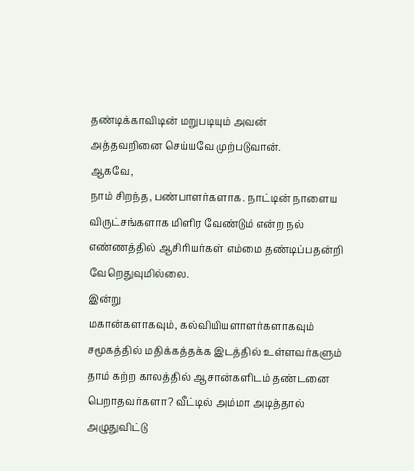தண்டிக்காவிடின் மறுபடியும் அவன்
அத்தவறினை செய்யவே முற்படுவான்.
ஆகவே,
நாம் சிறந்த, பண்பாளர்களாக. நாட்டின் நாளைய விருட்சங்களாக மிளிர வேண்டும் என்ற நல்
எண்ணத்தில் ஆசிரியர்கள் எம்மை தண்டிப்பதன்றி வேறெதுவுமில்லை.
இன்று
மகான்களாகவும், கல்வியியளாளர்களாகவும் சமூகத்தில் மதிக்கத்தக்க இடத்தில் உள்ளவர்களும்
தாம் கற்ற காலத்தில் ஆசான்களிடம் தண்டனை பெறாதவர்களா? வீட்டில் அம்மா அடித்தால் அழுதுவிட்டு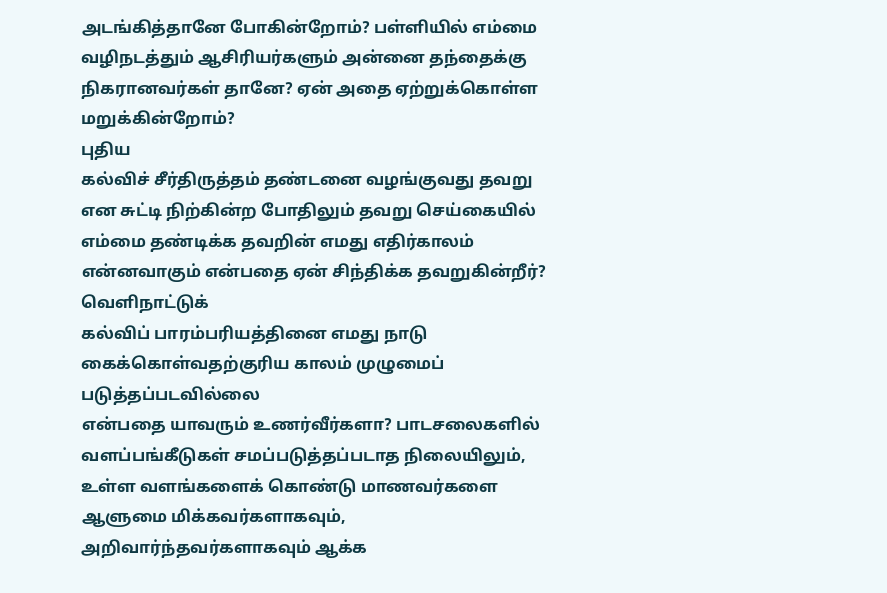அடங்கித்தானே போகின்றோம்? பள்ளியில் எம்மை வழிநடத்தும் ஆசிரியர்களும் அன்னை தந்தைக்கு
நிகரானவர்கள் தானே? ஏன் அதை ஏற்றுக்கொள்ள மறுக்கின்றோம்?
புதிய
கல்விச் சீர்திருத்தம் தண்டனை வழங்குவது தவறு என சுட்டி நிற்கின்ற போதிலும் தவறு செய்கையில்
எம்மை தண்டிக்க தவறின் எமது எதிர்காலம் என்னவாகும் என்பதை ஏன் சிந்திக்க தவறுகின்றீர்?
வெளிநாட்டுக்
கல்விப் பாரம்பரியத்தினை எமது நாடு கைக்கொள்வதற்குரிய காலம் முழுமைப் படுத்தப்படவில்லை
என்பதை யாவரும் உணர்வீர்களா? பாடசலைகளில் வளப்பங்கீடுகள் சமப்படுத்தப்படாத நிலையிலும்,
உள்ள வளங்களைக் கொண்டு மாணவர்களை ஆளுமை மிக்கவர்களாகவும், அறிவார்ந்தவர்களாகவும் ஆக்க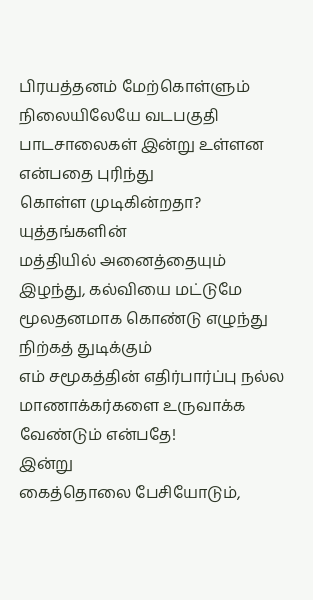பிரயத்தனம் மேற்கொள்ளும் நிலையிலேயே வடபகுதி பாடசாலைகள் இன்று உள்ளன என்பதை புரிந்து
கொள்ள முடிகின்றதா?
யுத்தங்களின்
மத்தியில் அனைத்தையும் இழந்து, கல்வியை மட்டுமே மூலதனமாக கொண்டு எழுந்து நிற்கத் துடிக்கும்
எம் சமூகத்தின் எதிர்பார்ப்பு நல்ல மாணாக்கர்களை உருவாக்க வேண்டும் என்பதே!
இன்று
கைத்தொலை பேசியோடும்,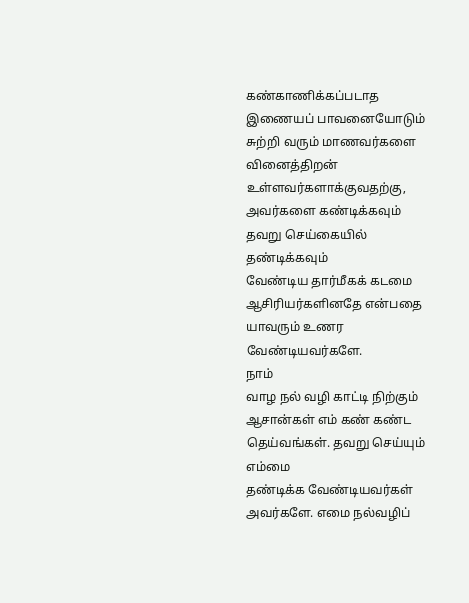கண்காணிக்கப்படாத இணையப் பாவனையோடும் சுற்றி வரும் மாணவர்களை
வினைத்திறன் உள்ளவர்களாக்குவதற்கு, அவர்களை கண்டிக்கவும் தவறு செய்கையில் தண்டிக்கவும்
வேண்டிய தார்மீகக் கடமை ஆசிரியர்களினதே என்பதை யாவரும் உணர வேண்டியவர்களே.
நாம்
வாழ நல் வழி காட்டி நிற்கும் ஆசான்கள் எம் கண் கண்ட தெய்வங்கள். தவறு செய்யும் எம்மை
தண்டிக்க வேண்டியவர்கள் அவர்களே. எமை நல்வழிப்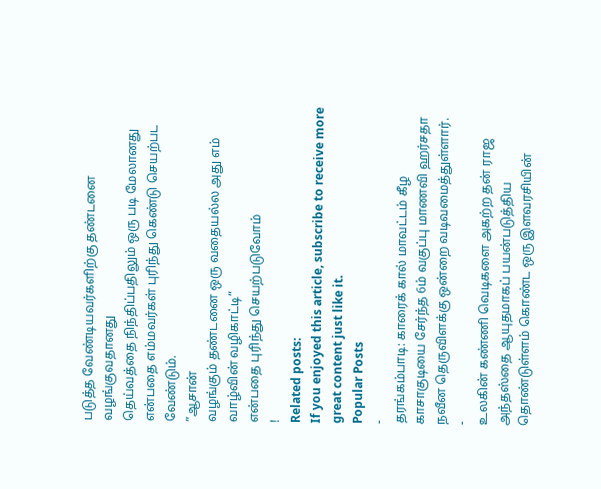படுத்த வேண்டியவர்களிற்கு தண்டனை வழங்குவதானது
தெய்வத்தை நிந்திப்பதிலும் ஒரு படி மேலானது என்பதை எம்மவர்கள் புரிந்து கெண்டு செயற்பட
வேண்டும்.
”ஆசான்
வழங்கும் தண்டனை ஒரு வதையல்ல அது எம் வாழ்வின் வழிகாட்டி”
என்பதை புரிந்து செயற்படுவோம்
!
Related posts:
If you enjoyed this article, subscribe to receive more great content just like it.
Popular Posts
-
தரங்கம்பாடி: காரைக் கால் மாவட்டம் கீழ காசாகுடியை சேர்ந்த 6ம் வகுப்பு மாணவி ஹர்சதா நவீன தெருவிளக்கு ஒன்றை வடிவமைத்துள்ளார்.
-
உலகின் கண்ணி வெடிகளை அகற்ற தன் ராஜ அந்தஸ்தை ஆயுதமாகப் பயன்படுத்திய தொண்டுள்ளம் கொண்ட ஒரு இளவரசியின்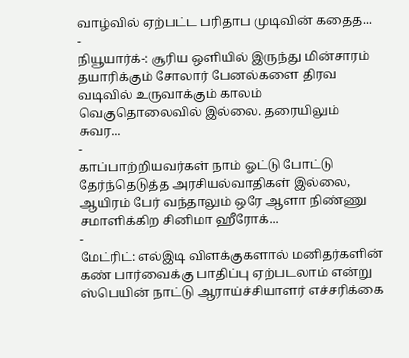வாழ்வில் ஏற்பட்ட பரிதாப முடிவின் கதைத...
-
நியூயார்க்-: சூரிய ஒளியில் இருந்து மின்சாரம் தயாரிக்கும் சோலார் பேனல்களை திரவ வடிவில் உருவாக்கும் காலம் வெகுதொலைவில் இல்லை. தரையிலும் சுவர...
-
காப்பாற்றியவர்கள் நாம் ஓட்டு போட்டு தேர்ந்தெடுத்த அரசியல்வாதிகள் இல்லை, ஆயிரம் பேர் வந்தாலும் ஒரே ஆளா நிண்ணு சமாளிக்கிற சினிமா ஹீரோக்...
-
மேட்ரிட்: எல்இடி விளக்குகளால் மனிதர்களின் கண் பார்வைக்கு பாதிப்பு ஏற்படலாம் என்று ஸ்பெயின் நாட்டு ஆராய்ச்சியாளர் எச்சரிக்கை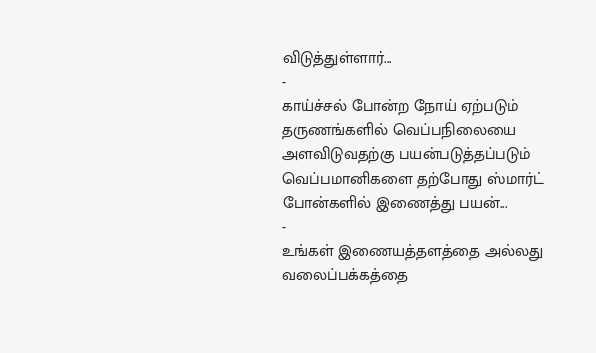விடுத்துள்ளார்...
-
காய்ச்சல் போன்ற நோய் ஏற்படும் தருணங்களில் வெப்பநிலையை அளவிடுவதற்கு பயன்படுத்தப்படும் வெப்பமானிகளை தற்போது ஸ்மார்ட் போன்களில் இணைத்து பயன்...
-
உங்கள் இணையத்தளத்தை அல்லது வலைப்பக்கத்தை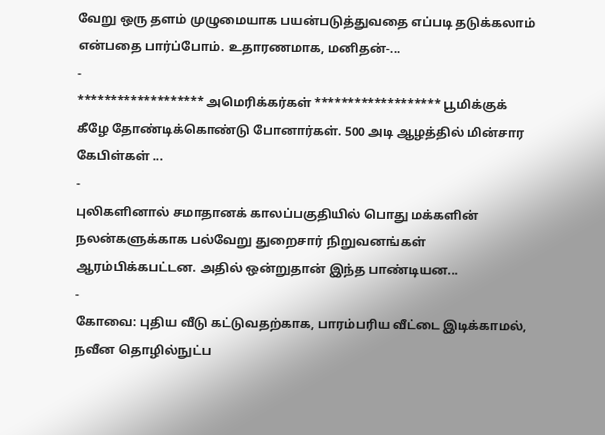வேறு ஒரு தளம் முழுமையாக பயன்படுத்துவதை எப்படி தடுக்கலாம் என்பதை பார்ப்போம். உதாரணமாக, மனிதன்-...
-
******************* அமெரிக்கர்கள் ******************* பூமிக்குக் கீழே தோண்டிக்கொண்டு போனார்கள். 500 அடி ஆழத்தில் மின்சார கேபிள்கள் ...
-
புலிகளினால் சமாதானக் காலப்பகுதியில் பொது மக்களின் நலன்களுக்காக பல்வேறு துறைசார் நிறுவனங்கள் ஆரம்பிக்கபட்டன. அதில் ஒன்றுதான் இந்த பாண்டியன...
-
கோவை: புதிய வீடு கட்டுவதற்காக, பாரம்பரிய வீட்டை இடிக்காமல், நவீன தொழில்நுட்ப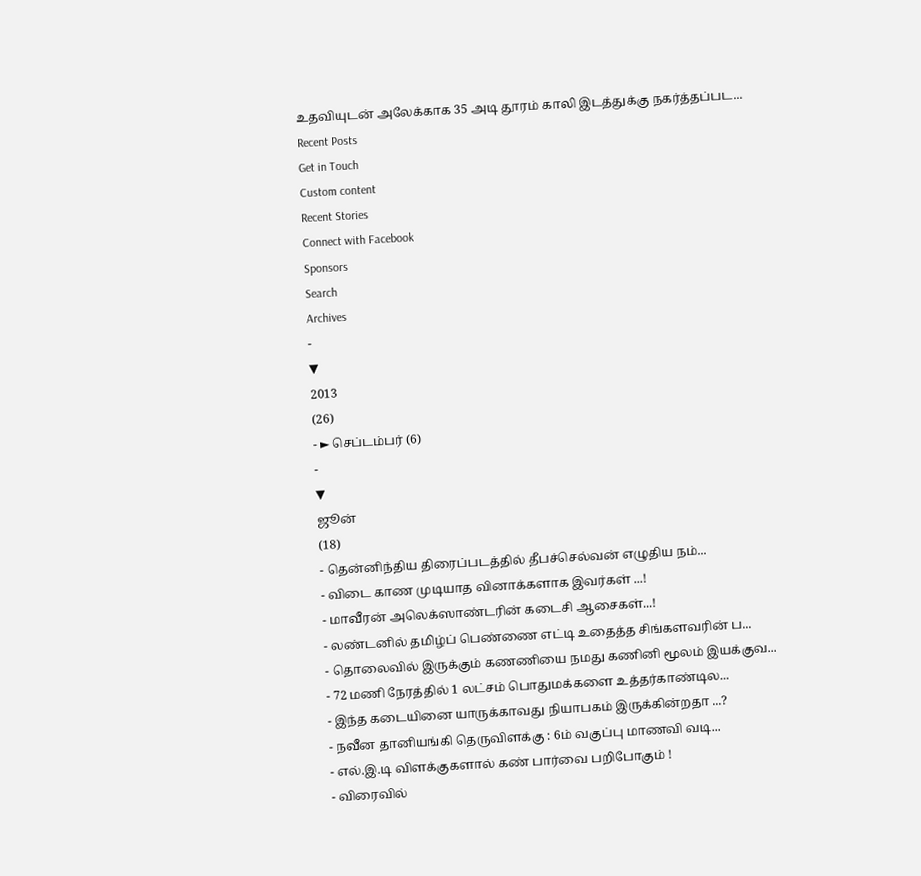உதவியுடன் அலேக்காக 35 அடி தூரம் காலி இடத்துக்கு நகர்த்தப்பட...
Recent Posts
Get in Touch
Custom content
Recent Stories
Connect with Facebook
Sponsors
Search
Archives
-
▼
2013
(26)
- ► செப்டம்பர் (6)
-
▼
ஜூன்
(18)
- தென்னிந்திய திரைப்படத்தில் தீபச்செல்வன் எழுதிய நம்...
- விடை காண முடியாத வினாக்களாக இவர்கள் ...!
- மாவீரன் அலெக்ஸாண்டரின் கடைசி ஆசைகள்...!
- லண்டனில் தமிழ்ப் பெண்ணை எட்டி உதைத்த சிங்களவரின் ப...
- தொலைவில் இருக்கும் கணணியை நமது கணினி மூலம் இயக்குவ...
- 72 மணி நேரத்தில் 1 லட்சம் பொதுமக்களை உத்தர்காண்டில...
- இந்த கடையினை யாருக்காவது நியாபகம் இருக்கின்றதா ...?
- நவீன தானியங்கி தெருவிளக்கு : 6ம் வகுப்பு மாணவி வடி...
- எல்.இ.டி விளக்குகளால் கண் பார்வை பறிபோகும் !
- விரைவில்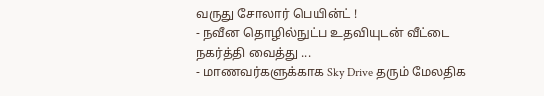வருது சோலார் பெயின்ட் !
- நவீன தொழில்நுட்ப உதவியுடன் வீட்டை நகர்த்தி வைத்து ...
- மாணவர்களுக்காக Sky Drive தரும் மேலதிக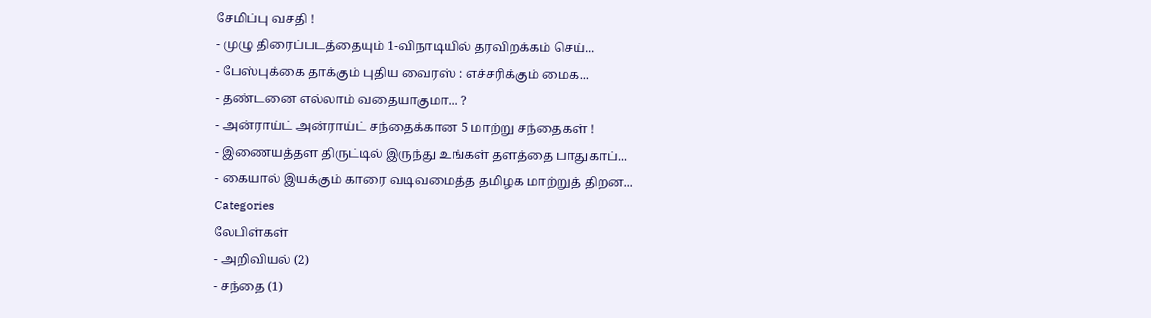சேமிப்பு வசதி !
- முழு திரைப்படத்தையும் 1-விநாடியில் தரவிறக்கம் செய்...
- பேஸ்புக்கை தாக்கும் புதிய வைரஸ் : எச்சரிக்கும் மைக...
- தண்டனை எல்லாம் வதையாகுமா... ?
- அன்ராய்ட் அன்ராய்ட் சந்தைக்கான 5 மாற்று சந்தைகள் !
- இணையத்தள திருட்டில் இருந்து உங்கள் தளத்தை பாதுகாப்...
- கையால் இயக்கும் காரை வடிவமைத்த தமிழக மாற்றுத் திறன...
Categories
லேபிள்கள்
- அறிவியல் (2)
- சந்தை (1)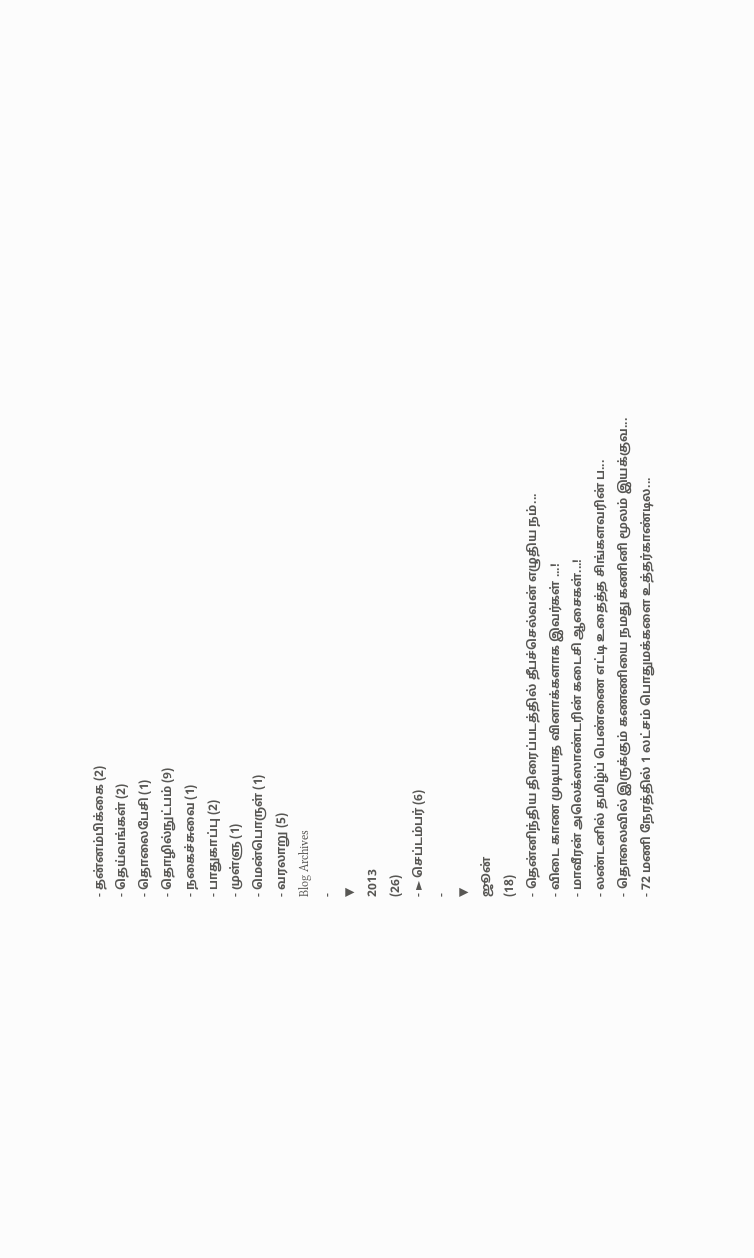- தன்னம்பிக்கை (2)
- தெய்வங்கள் (2)
- தொலைபேசி (1)
- தொழில்நுட்பம் (9)
- நகைச்சுவை (1)
- பாதுகாப்பு (2)
- முள்ளு (1)
- மென்பொருள் (1)
- வரலாறு (5)
Blog Archives
-
▼
2013
(26)
- ► செப்டம்பர் (6)
-
▼
ஜூன்
(18)
- தென்னிந்திய திரைப்படத்தில் தீபச்செல்வன் எழுதிய நம்...
- விடை காண முடியாத வினாக்களாக இவர்கள் ...!
- மாவீரன் அலெக்ஸாண்டரின் கடைசி ஆசைகள்...!
- லண்டனில் தமிழ்ப் பெண்ணை எட்டி உதைத்த சிங்களவரின் ப...
- தொலைவில் இருக்கும் கணணியை நமது கணினி மூலம் இயக்குவ...
- 72 மணி நேரத்தில் 1 லட்சம் பொதுமக்களை உத்தர்காண்டில...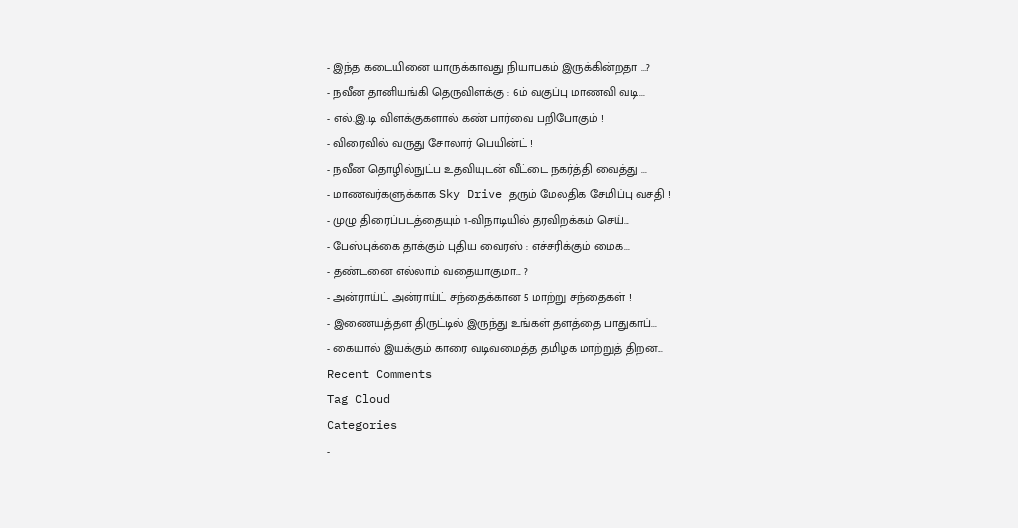- இந்த கடையினை யாருக்காவது நியாபகம் இருக்கின்றதா ...?
- நவீன தானியங்கி தெருவிளக்கு : 6ம் வகுப்பு மாணவி வடி...
- எல்.இ.டி விளக்குகளால் கண் பார்வை பறிபோகும் !
- விரைவில் வருது சோலார் பெயின்ட் !
- நவீன தொழில்நுட்ப உதவியுடன் வீட்டை நகர்த்தி வைத்து ...
- மாணவர்களுக்காக Sky Drive தரும் மேலதிக சேமிப்பு வசதி !
- முழு திரைப்படத்தையும் 1-விநாடியில் தரவிறக்கம் செய்...
- பேஸ்புக்கை தாக்கும் புதிய வைரஸ் : எச்சரிக்கும் மைக...
- தண்டனை எல்லாம் வதையாகுமா... ?
- அன்ராய்ட் அன்ராய்ட் சந்தைக்கான 5 மாற்று சந்தைகள் !
- இணையத்தள திருட்டில் இருந்து உங்கள் தளத்தை பாதுகாப்...
- கையால் இயக்கும் காரை வடிவமைத்த தமிழக மாற்றுத் திறன...
Recent Comments
Tag Cloud
Categories
-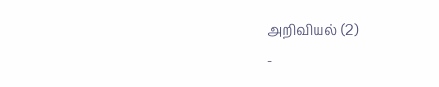அறிவியல் (2)
-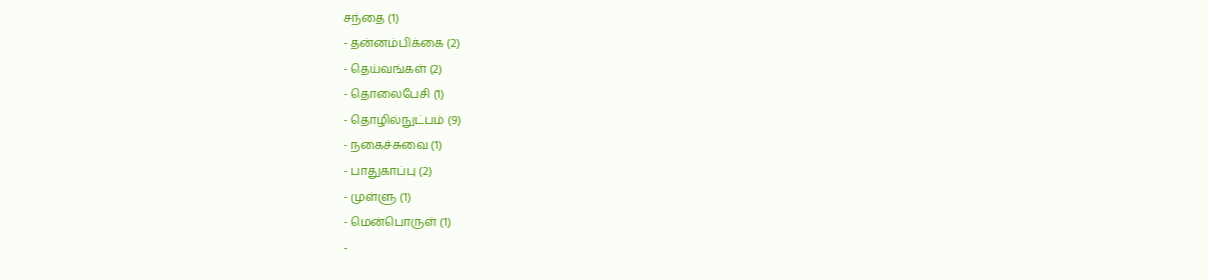சந்தை (1)
- தன்னம்பிக்கை (2)
- தெய்வங்கள் (2)
- தொலைபேசி (1)
- தொழில்நுட்பம் (9)
- நகைச்சுவை (1)
- பாதுகாப்பு (2)
- முள்ளு (1)
- மென்பொருள் (1)
-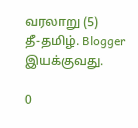வரலாறு (5)
தீ-தமிழ். Blogger இயக்குவது.

0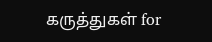கருத்துகள் for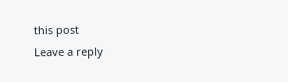this post
Leave a reply